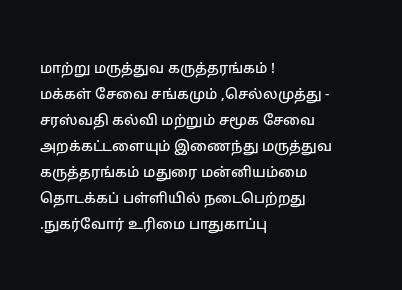மாற்று மருத்துவ கருத்தரங்கம் !
மக்கள் சேவை சங்கமும் ,செல்லமுத்து - சரஸ்வதி கல்வி மற்றும் சமூக சேவை அறக்கட்டளையும் இணைந்து மருத்துவ கருத்தரங்கம் மதுரை மன்னியம்மை தொடக்கப் பள்ளியில் நடைபெற்றது .நுகர்வோர் உரிமை பாதுகாப்பு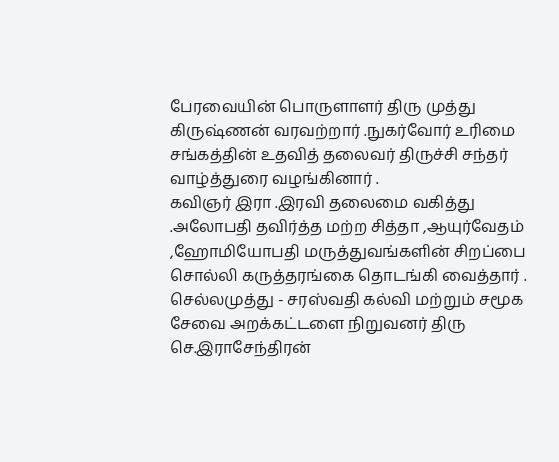பேரவையின் பொருளாளர் திரு முத்து கிருஷ்ணன் வரவற்றார் .நுகர்வோர் உரிமை சங்கத்தின் உதவித் தலைவர் திருச்சி சந்தர் வாழ்த்துரை வழங்கினார் .
கவிஞர் இரா .இரவி தலைமை வகித்து .அலோபதி தவிர்த்த மற்ற சித்தா ,ஆயுர்வேதம் ,ஹோமியோபதி மருத்துவங்களின் சிறப்பை சொல்லி கருத்தரங்கை தொடங்கி வைத்தார் .
செல்லமுத்து - சரஸ்வதி கல்வி மற்றும் சமூக சேவை அறக்கட்டளை நிறுவனர் திரு செ.இராசேந்திரன்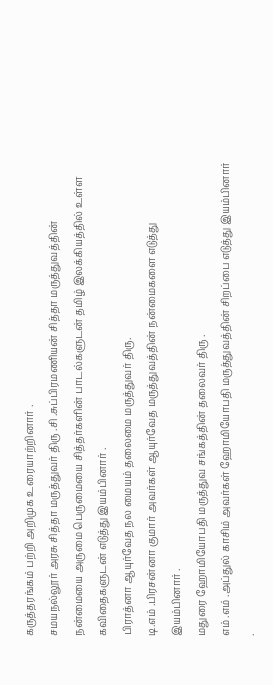கருத்தரங்கம் பற்றி அறிமுக உரையாற்றினார் .
சமயநல்லூர் அரசு சித்தா மருத்துவர் திரு .சி .சுப்பிரமணியன் சித்தா மருத்துவத்தின் நன்மையை அருமை பெருமையை சித்தர்களின் பாடல்களுடன் தமிழ் இலக்கியத்தில் உள்ள கவிதைகளுடன் எடுத்து இயம்பினார் .
பிராத்னா ஆயுர்வேத நல மையம் தலைமை மருத்துவர் திரு.
டி.எம் .பிரசன்னா குமார் அவர்கள் ஆயுர்வேத மருத்துவத்தின் நன்மைகளை எடுத்து இயம்பினார் .
மதுரை ஹோமியோபதி மருத்துவ சங்கத்தின் தலைவர் திரு .
எம் .எம் .அப்துல் காசிம் அவர்கள் ஹோமியோபதி மருத்துவத்தின் சிறப்பை எடுத்து இயம்பினார் .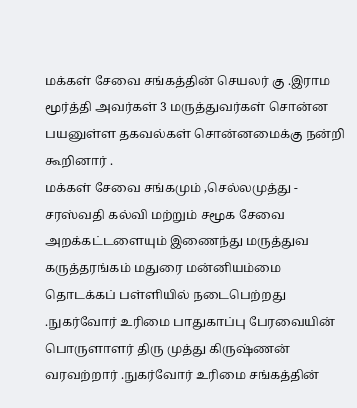மக்கள் சேவை சங்கத்தின் செயலர் கு .இராம மூர்த்தி அவர்கள் 3 மருத்துவர்கள் சொன்ன பயனுள்ள தகவல்கள் சொன்னமைக்கு நன்றி கூறினார் .
மக்கள் சேவை சங்கமும் ,செல்லமுத்து - சரஸ்வதி கல்வி மற்றும் சமூக சேவை அறக்கட்டளையும் இணைந்து மருத்துவ கருத்தரங்கம் மதுரை மன்னியம்மை தொடக்கப் பள்ளியில் நடைபெற்றது .நுகர்வோர் உரிமை பாதுகாப்பு பேரவையின் பொருளாளர் திரு முத்து கிருஷ்ணன் வரவற்றார் .நுகர்வோர் உரிமை சங்கத்தின்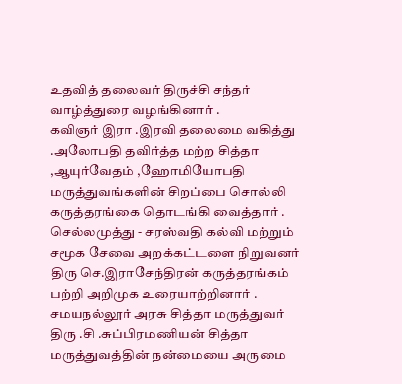உதவித் தலைவர் திருச்சி சந்தர் வாழ்த்துரை வழங்கினார் .
கவிஞர் இரா .இரவி தலைமை வகித்து .அலோபதி தவிர்த்த மற்ற சித்தா ,ஆயுர்வேதம் ,ஹோமியோபதி மருத்துவங்களின் சிறப்பை சொல்லி கருத்தரங்கை தொடங்கி வைத்தார் .
செல்லமுத்து - சரஸ்வதி கல்வி மற்றும் சமூக சேவை அறக்கட்டளை நிறுவனர் திரு செ.இராசேந்திரன் கருத்தரங்கம் பற்றி அறிமுக உரையாற்றினார் .
சமயநல்லூர் அரசு சித்தா மருத்துவர் திரு .சி .சுப்பிரமணியன் சித்தா மருத்துவத்தின் நன்மையை அருமை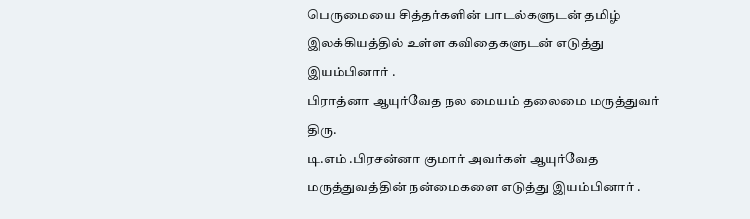பெருமையை சித்தர்களின் பாடல்களுடன் தமிழ் இலக்கியத்தில் உள்ள கவிதைகளுடன் எடுத்து இயம்பினார் .
பிராத்னா ஆயுர்வேத நல மையம் தலைமை மருத்துவர் திரு.
டி.எம் .பிரசன்னா குமார் அவர்கள் ஆயுர்வேத மருத்துவத்தின் நன்மைகளை எடுத்து இயம்பினார் .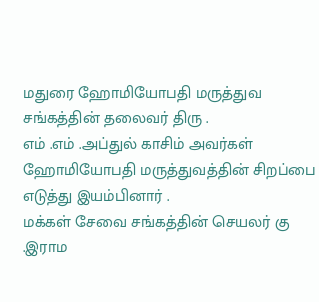மதுரை ஹோமியோபதி மருத்துவ சங்கத்தின் தலைவர் திரு .
எம் .எம் .அப்துல் காசிம் அவர்கள் ஹோமியோபதி மருத்துவத்தின் சிறப்பை எடுத்து இயம்பினார் .
மக்கள் சேவை சங்கத்தின் செயலர் கு .இராம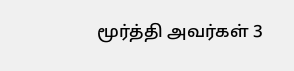மூர்த்தி அவர்கள் 3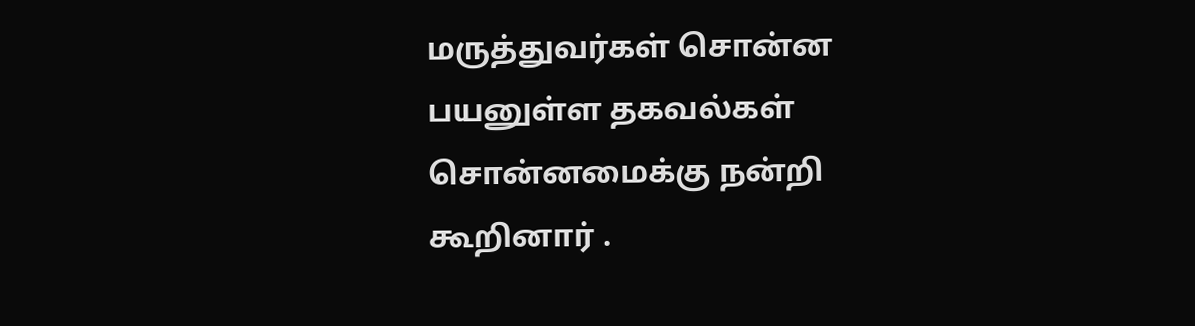மருத்துவர்கள் சொன்ன பயனுள்ள தகவல்கள் சொன்னமைக்கு நன்றி கூறினார் .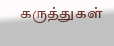கருத்துகள்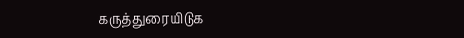கருத்துரையிடுக